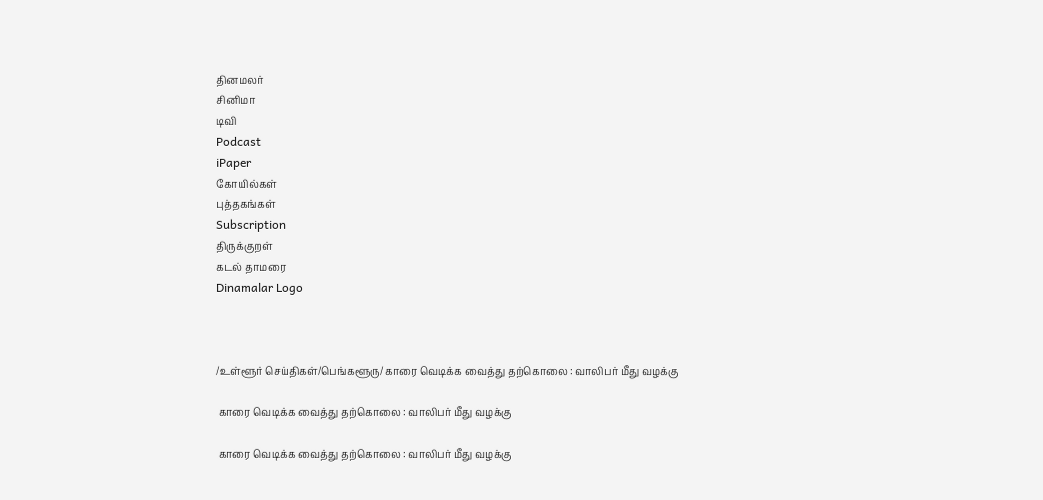தினமலர்
சினிமா
டிவி
Podcast
iPaper
கோயில்கள்
புத்தகங்கள்
Subscription
திருக்குறள்
கடல் தாமரை
Dinamalar Logo



/உள்ளூர் செய்திகள்/பெங்களூரு/ காரை வெடிக்க வைத்து தற்கொலை : வாலிபர் மீது வழக்கு

 காரை வெடிக்க வைத்து தற்கொலை : வாலிபர் மீது வழக்கு

 காரை வெடிக்க வைத்து தற்கொலை : வாலிபர் மீது வழக்கு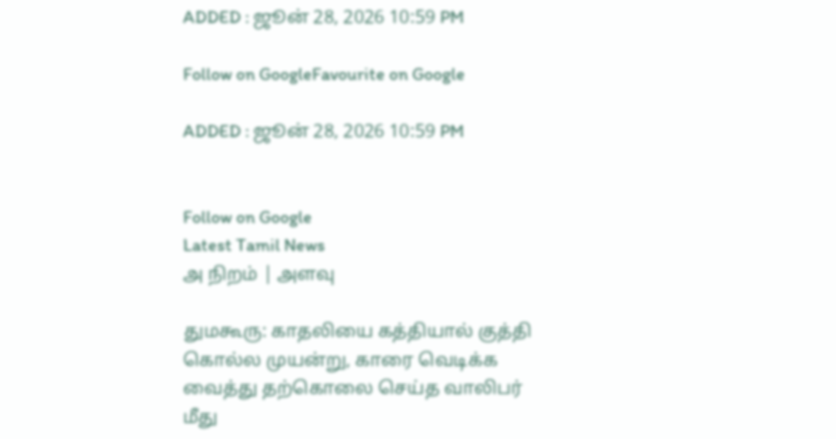ADDED : ஜூன் 28, 2026 10:59 PM

Follow on GoogleFavourite on Google

ADDED : ஜூன் 28, 2026 10:59 PM


Follow on Google
Latest Tamil News
அ நிறம் | அளவு

துமகூரு: காதலியை கத்தியால் குத்தி கொல்ல முயன்று, காரை வெடிக்க வைத்து தற்கொலை செய்த வாலிபர் மீது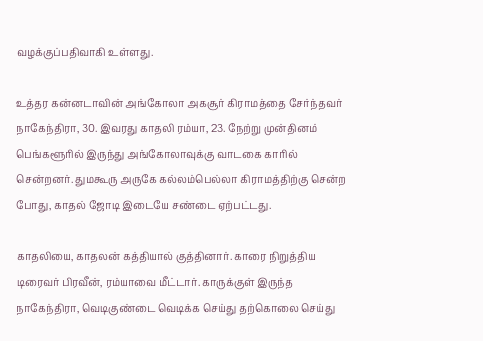வழக்குப்பதிவாகி உள்ளது.

உத்தர கன்னடாவின் அங்கோலா அகசூர் கிராமத்தை சேர்ந்தவர் நாகேந்திரா, 30. இவரது காதலி ரம்யா, 23. நேற்று முன்தினம் பெங்களூரில் இருந்து அங்கோலாவுக்கு வாடகை காரில் சென்றனர். துமகூரு அருகே கல்லம்பெல்லா கிராமத்திற்கு சென்ற போது, காதல் ஜோடி இடையே சண்டை ஏற்பட்டது.

காதலியை, காதலன் கத்தியால் குத்தினார். காரை நிறுத்திய டிரைவர் பிரவீன், ரம்யாவை மீட்டார். காருக்குள் இருந்த நாகேந்திரா, வெடிகுண்டை வெடிக்க செய்து தற்கொலை செய்து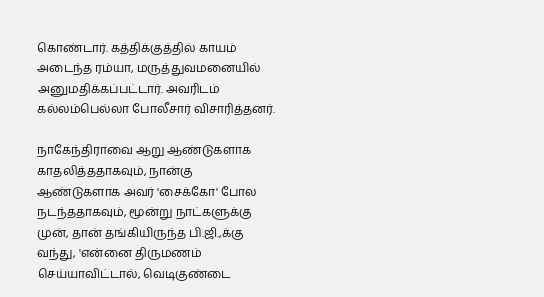கொண்டார். கத்திக்குத்தில் காயம் அடைந்த ரம்யா, மருத்துவமனையில் அனுமதிக்கப்பட்டார். அவரிடம் கல்லம்பெல்லா போலீசார் விசாரித்தனர்.

நாகேந்திராவை ஆறு ஆண்டுகளாக காதலித்ததாகவும், நான்கு ஆண்டுகளாக அவர் 'சைக்கோ' போல நடந்ததாகவும், மூன்று நாட்களுக்கு முன், தான் தங்கியிருந்த பி.ஜி.,க்கு வந்து, 'என்னை திருமணம் செய்யாவிட்டால், வெடிகுண்டை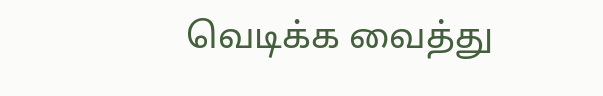வெடிக்க வைத்து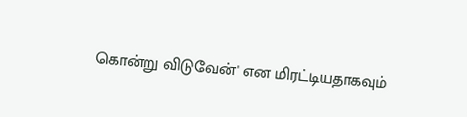கொன்று விடுவேன்' என மிரட்டியதாகவும்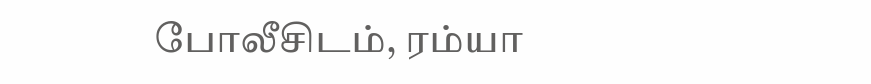போலீசிடம், ரம்யா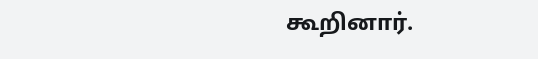கூறினார்.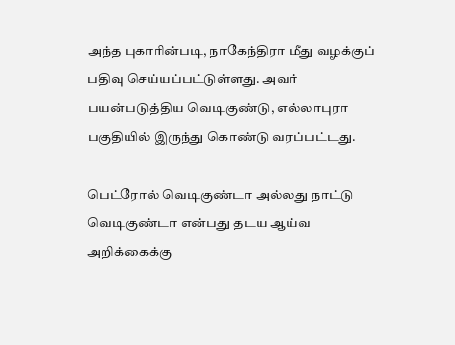அந்த புகாரின்படி, நாகேந்திரா மீது வழக்குப் பதிவு செய்யப்பட்டுள்ளது. அவர் பயன்படுத்திய வெடிகுண்டு, எல்லாபுரா பகுதியில் இருந்து கொண்டு வரப்பட்டது.

பெட்ரோல் வெடிகுண்டா அல்லது நாட்டு வெடிகுண்டா என்பது தடய ஆய்வ அறிக்கைக்கு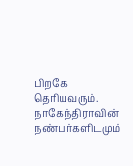பிறகே தெரியவரும். நாகேந்திராவின் நண்பர்களிடமும்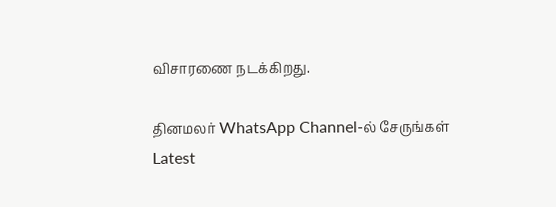விசாரணை நடக்கிறது.

தினமலர் WhatsApp Channel-ல் சேருங்கள்
Latest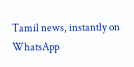Tamil news, instantly on WhatsApp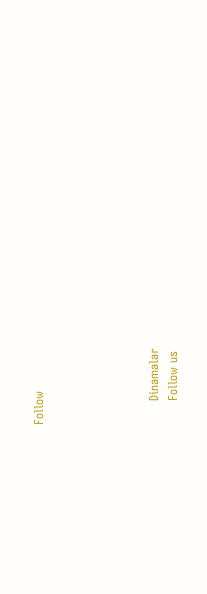Follow





      Dinamalar
      Follow us